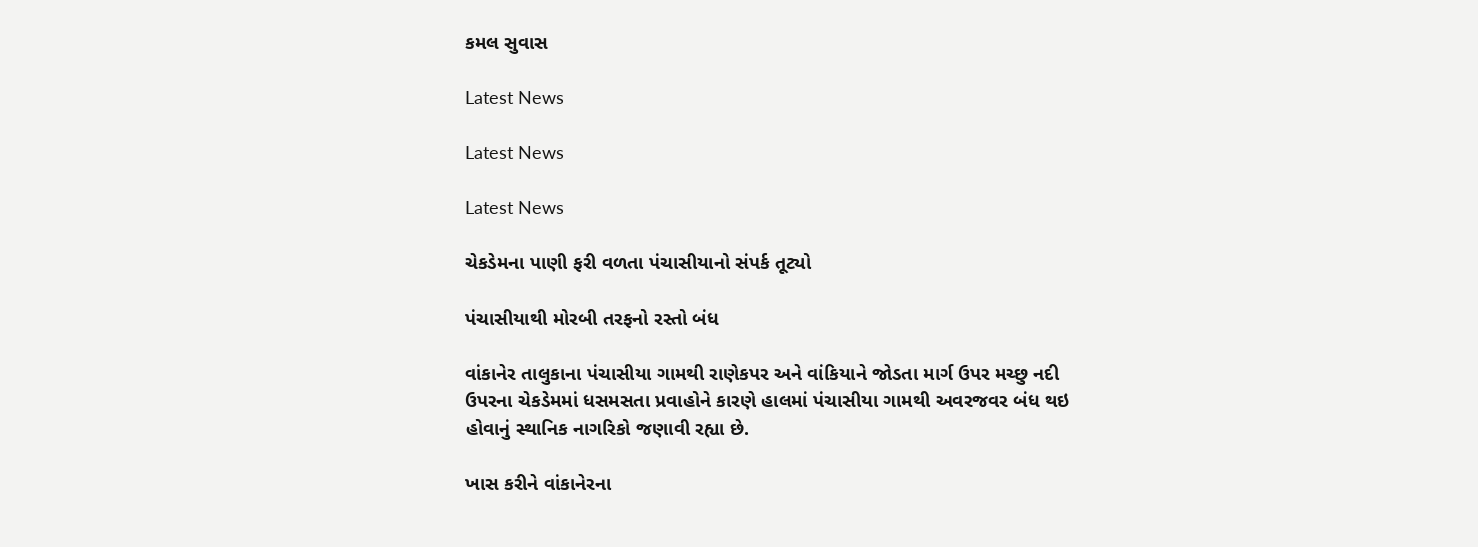કમલ સુવાસ

Latest News

Latest News

Latest News

ચેકડેમના પાણી ફરી વળતા પંચાસીયાનો સંપર્ક તૂટ્યો

પંચાસીયાથી મોરબી તરફનો રસ્તો બંધ

વાંકાનેર તાલુકાના પંચાસીયા ગામથી રાણેકપર અને વાંકિયાને જોડતા માર્ગ ઉપર મચ્છુ નદી ઉપરના ચેકડેમમાં ધસમસતા પ્રવાહોને કારણે હાલમાં પંચાસીયા ગામથી અવરજવર બંધ થઇ હોવાનું સ્થાનિક નાગરિકો જણાવી રહ્યા છે.

ખાસ કરીને વાંકાનેરના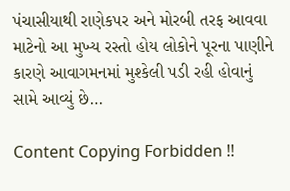પંચાસીયાથી રાણેકપર અને મોરબી તરફ આવવા માટેનો આ મુખ્ય રસ્તો હોય લોકોને પૂરના પાણીને કારણે આવાગમનમાં મુશ્કેલી પડી રહી હોવાનું સામે આવ્યું છે…

Content Copying Forbidden !!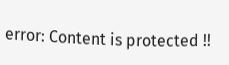error: Content is protected !!